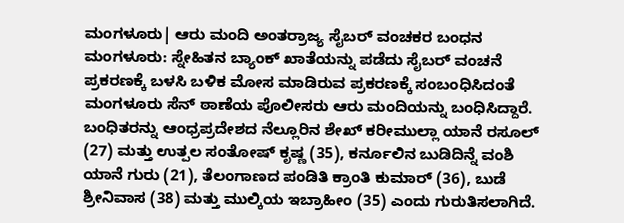ಮಂಗಳೂರು| ಆರು ಮಂದಿ ಅಂತರ್ರಾಜ್ಯ ಸೈಬರ್ ವಂಚಕರ ಬಂಧನ
ಮಂಗಳೂರು: ಸ್ನೇಹಿತನ ಬ್ಯಾಂಕ್ ಖಾತೆಯನ್ನು ಪಡೆದು ಸೈಬರ್ ವಂಚನೆ ಪ್ರಕರಣಕ್ಕೆ ಬಳಸಿ ಬಳಿಕ ಮೋಸ ಮಾಡಿರುವ ಪ್ರಕರಣಕ್ಕೆ ಸಂಬಂಧಿಸಿದಂತೆ ಮಂಗಳೂರು ಸೆನ್ ಠಾಣೆಯ ಪೊಲೀಸರು ಆರು ಮಂದಿಯನ್ನು ಬಂಧಿಸಿದ್ದಾರೆ.
ಬಂಧಿತರನ್ನು ಆಂಧ್ರಪ್ರದೇಶದ ನೆಲ್ಲೂರಿನ ಶೇಖ್ ಕರೀಮುಲ್ಲಾ ಯಾನೆ ರಸೂಲ್ (27) ಮತ್ತು ಉತ್ಪಲ ಸಂತೋಷ್ ಕೃಷ್ಣ (35), ಕರ್ನೂಲಿನ ಬುಡಿದಿನ್ನೆ ವಂಶಿ ಯಾನೆ ಗುರು (21), ತೆಲಂಗಾಣದ ಪಂಡಿತಿ ಕ್ರಾಂತಿ ಕುಮಾರ್ (36), ಬುಡೆ ಶ್ರೀನಿವಾಸ (38) ಮತ್ತು ಮುಲ್ಕಿಯ ಇಬ್ರಾಹೀಂ (35) ಎಂದು ಗುರುತಿಸಲಾಗಿದೆ.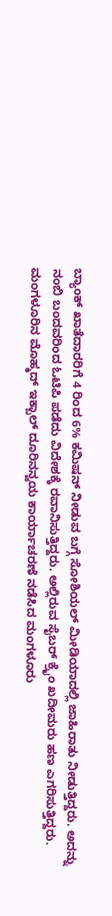ಬ್ಯಾಂಕ್ ಖಾತೆದಾರರಿಗೆ 4 ರಿಂದ 6% ಕಮಿಷನ್ ನೀಡುವ ಬಗ್ಗೆ ಸೋಶಿಯಲ್ ಮೀಡಿಯಾದಲ್ಲಿ ಜಾಹಿರಾತು ನೀಡುತ್ತಿದ್ದರು. ಅದನ್ನು ನಂಬಿ ಬಂದವರಿಂದ ಓಟಿಪಿ ಪಡೆದು ವಿದೇಶಕ್ಕೆ ರವಾನಿಸುತ್ತಿದ್ದರು. ಅಲ್ಲಿರುವ ಸೈಬರ್ ಕ್ರೈಂ ಖದೀಮರು ಹಣ ಎಗರಿಸುತ್ತಿದ್ದರು.
ಮಂಗಳೂರಿನ ಮೊಹ್ಮದ್ ಇಕ್ಬಾಲ್ ದೂರಿನನ್ವಯ ಕಾರ್ಯಾಚರಣೆ ನಡೆಸಿದ ಮಂಗಳೂರು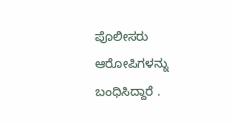ಪೊಲೀಸರು ಆರೋಪಿಗಳನ್ನು ಬಂಧಿಸಿದ್ದಾರೆ .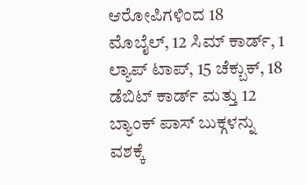ಆರೋಪಿಗಳಿಂದ 18 ಮೊಬೈಲ್, 12 ಸಿಮ್ ಕಾರ್ಡ್, 1 ಲ್ಯಾಪ್ ಟಾಪ್, 15 ಚೆಕ್ಬುಕ್, 18 ಡೆಬಿಟ್ ಕಾರ್ಡ್ ಮತ್ತು 12 ಬ್ಯಾಂಕ್ ಪಾಸ್ ಬುಕ್ಗಳನ್ನು ವಶಕ್ಕೆ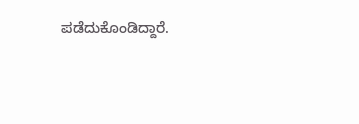ಪಡೆದುಕೊಂಡಿದ್ದಾರೆ.